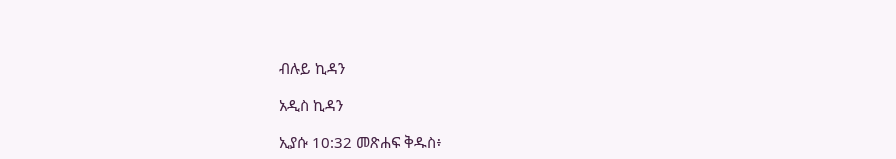ብሉይ ኪዳን

አዲስ ኪዳን

ኢያሱ 10:32 መጽሐፍ ቅዱስ፥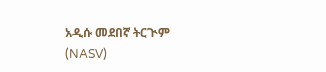አዲሱ መደበኛ ትርጒም (NASV)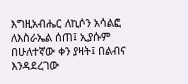እግዚአብሔር ለኪሶን አሳልፎ ለእስራኤል ሰጠ፤ ኢያሱም በሁለተኛው ቀን ያዛት፤ በልብና እንዳደረገው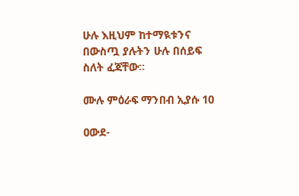ሁሉ እዚህም ከተማዪቱንና በውስጧ ያሉትን ሁሉ በሰይፍ ስለት ፈጃቸው።

ሙሉ ምዕራፍ ማንበብ ኢያሱ 10

ዐውደ-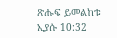ጽሑፍ ይመልከቱ ኢያሱ 10:32